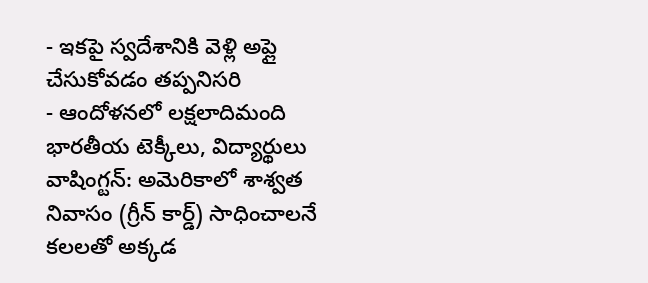- ఇకపై స్వదేశానికి వెళ్లి అప్లై చేసుకోవడం తప్పనిసరి
- ఆందోళనలో లక్షలాదిమంది భారతీయ టెక్కీలు, విద్యార్థులు
వాషింగ్టన్: అమెరికాలో శాశ్వత నివాసం (గ్రీన్ కార్డ్) సాధించాలనే కలలతో అక్కడ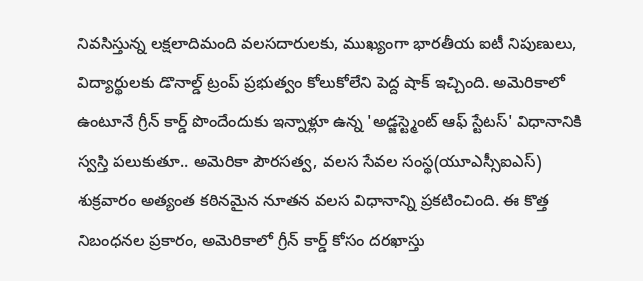నివసిస్తున్న లక్షలాదిమంది వలసదారులకు, ముఖ్యంగా భారతీయ ఐటీ నిపుణులు, విద్యార్థులకు డొనాల్డ్ ట్రంప్ ప్రభుత్వం కోలుకోలేని పెద్ద షాక్ ఇచ్చింది. అమెరికాలో ఉంటూనే గ్రీన్ కార్డ్ పొందేందుకు ఇన్నాళ్లూ ఉన్న 'అడ్జస్ట్మెంట్ ఆఫ్ స్టేటస్' విధానానికి స్వస్తి పలుకుతూ.. అమెరికా పౌరసత్వ, వలస సేవల సంస్థ(యూఎస్సీఐఎస్) శుక్రవారం అత్యంత కఠినమైన నూతన వలస విధానాన్ని ప్రకటించింది. ఈ కొత్త నిబంధనల ప్రకారం, అమెరికాలో గ్రీన్ కార్డ్ కోసం దరఖాస్తు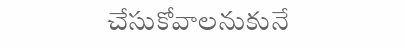చేసుకోవాలనుకునే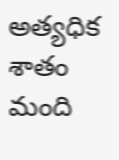అత్యధిక శాతం మంది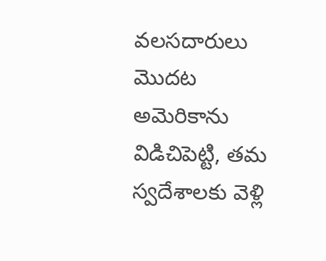వలసదారులు మొదట అమెరికాను విడిచిపెట్టి, తమ స్వదేశాలకు వెళ్లి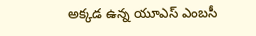అక్కడ ఉన్న యూఎస్ ఎంబసీ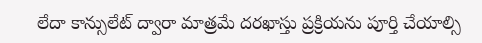లేదా కాన్సులేట్ ద్వారా మాత్రమే దరఖాస్తు ప్రక్రియను పూర్తి చేయాల్సి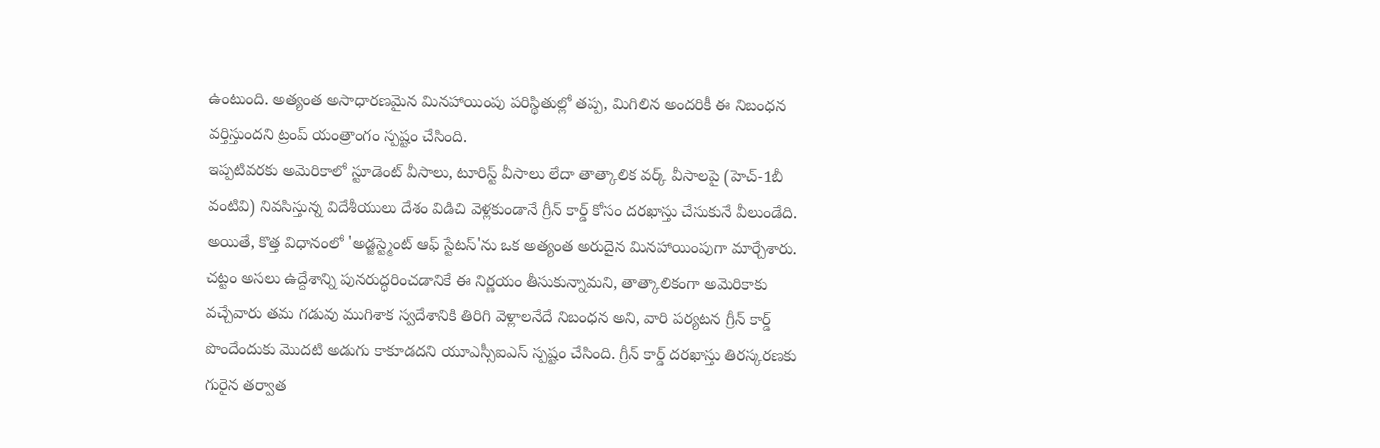ఉంటుంది. అత్యంత అసాధారణమైన మినహాయింపు పరిస్థితుల్లో తప్ప, మిగిలిన అందరికీ ఈ నిబంధన వర్తిస్తుందని ట్రంప్ యంత్రాంగం స్పష్టం చేసింది.
ఇప్పటివరకు అమెరికాలో స్టూడెంట్ వీసాలు, టూరిస్ట్ వీసాలు లేదా తాత్కాలిక వర్క్ వీసాలపై (హెచ్-1బీ వంటివి) నివసిస్తున్న విదేశీయులు దేశం విడిచి వెళ్లకుండానే గ్రీన్ కార్డ్ కోసం దరఖాస్తు చేసుకునే వీలుండేది. అయితే, కొత్త విధానంలో 'అడ్జస్ట్మెంట్ ఆఫ్ స్టేటస్'ను ఒక అత్యంత అరుదైన మినహాయింపుగా మార్చేశారు. చట్టం అసలు ఉద్దేశాన్ని పునరుద్ధరించడానికే ఈ నిర్ణయం తీసుకున్నామని, తాత్కాలికంగా అమెరికాకు వచ్చేవారు తమ గడువు ముగిశాక స్వదేశానికి తిరిగి వెళ్లాలనేదే నిబంధన అని, వారి పర్యటన గ్రీన్ కార్డ్ పొందేందుకు మొదటి అడుగు కాకూడదని యూఎస్సీఐఎస్ స్పష్టం చేసింది. గ్రీన్ కార్డ్ దరఖాస్తు తిరస్కరణకు గురైన తర్వాత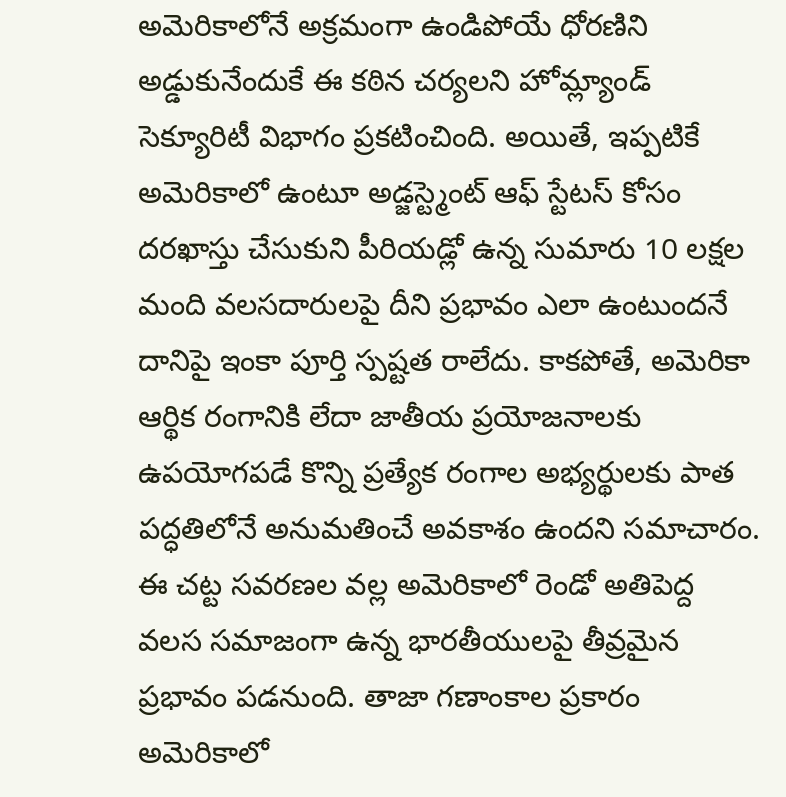అమెరికాలోనే అక్రమంగా ఉండిపోయే ధోరణిని అడ్డుకునేందుకే ఈ కఠిన చర్యలని హోమ్ల్యాండ్ సెక్యూరిటీ విభాగం ప్రకటించింది. అయితే, ఇప్పటికే అమెరికాలో ఉంటూ అడ్జస్ట్మెంట్ ఆఫ్ స్టేటస్ కోసం దరఖాస్తు చేసుకుని పీరియడ్లో ఉన్న సుమారు 10 లక్షల మంది వలసదారులపై దీని ప్రభావం ఎలా ఉంటుందనే దానిపై ఇంకా పూర్తి స్పష్టత రాలేదు. కాకపోతే, అమెరికా ఆర్థిక రంగానికి లేదా జాతీయ ప్రయోజనాలకు ఉపయోగపడే కొన్ని ప్రత్యేక రంగాల అభ్యర్థులకు పాత పద్ధతిలోనే అనుమతించే అవకాశం ఉందని సమాచారం.
ఈ చట్ట సవరణల వల్ల అమెరికాలో రెండో అతిపెద్ద వలస సమాజంగా ఉన్న భారతీయులపై తీవ్రమైన ప్రభావం పడనుంది. తాజా గణాంకాల ప్రకారం అమెరికాలో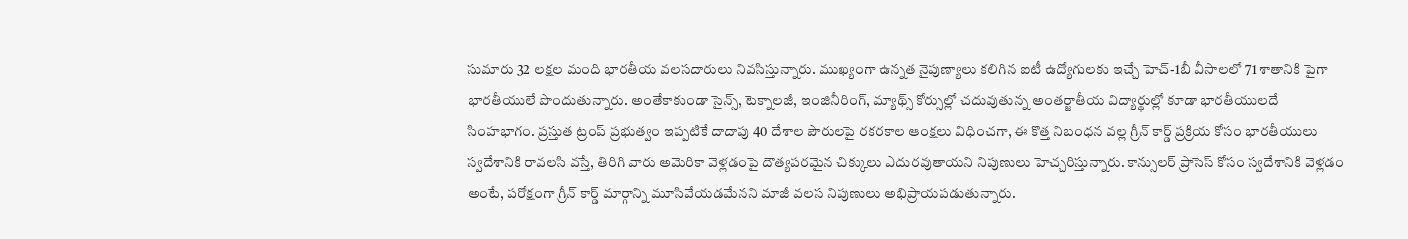సుమారు 32 లక్షల మంది భారతీయ వలసదారులు నివసిస్తున్నారు. ముఖ్యంగా ఉన్నత నైపుణ్యాలు కలిగిన ఐటీ ఉద్యోగులకు ఇచ్చే హెచ్-1బీ వీసాలలో 71 శాతానికి పైగా భారతీయులే పొందుతున్నారు. అంతేకాకుండా సైన్స్, టెక్నాలజీ, ఇంజినీరింగ్, మ్యాథ్స్ కోర్సుల్లో చదువుతున్న అంతర్జాతీయ విద్యార్థుల్లో కూడా భారతీయులదే సింహభాగం. ప్రస్తుత ట్రంప్ ప్రభుత్వం ఇప్పటికే దాదాపు 40 దేశాల పౌరులపై రకరకాల ఆంక్షలు విధించగా, ఈ కొత్త నిబంధన వల్ల గ్రీన్ కార్డ్ ప్రక్రియ కోసం భారతీయులు స్వదేశానికి రావలసి వస్తే, తిరిగి వారు అమెరికా వెళ్లడంపై దౌత్యపరమైన చిక్కులు ఎదురవుతాయని నిపుణులు హెచ్చరిస్తున్నారు. కాన్సులర్ ప్రాసెస్ కోసం స్వదేశానికి వెళ్లడం అంటే, పరోక్షంగా గ్రీన్ కార్డ్ మార్గాన్ని మూసివేయడమేనని మాజీ వలస నిపుణులు అభిప్రాయపడుతున్నారు.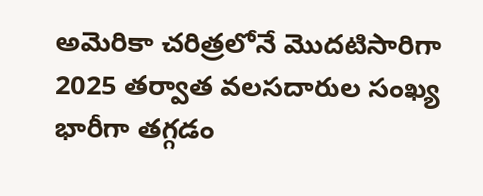అమెరికా చరిత్రలోనే మొదటిసారిగా 2025 తర్వాత వలసదారుల సంఖ్య భారీగా తగ్గడం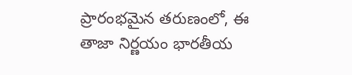ప్రారంభమైన తరుణంలో, ఈ తాజా నిర్ణయం భారతీయ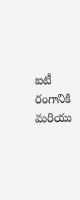ఐటీ రంగానికి మరియు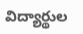విద్యార్థుల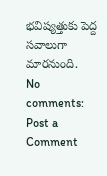భవిష్యత్తుకు పెద్ద సవాలుగా మారనుంది.
No comments:
Post a Comment